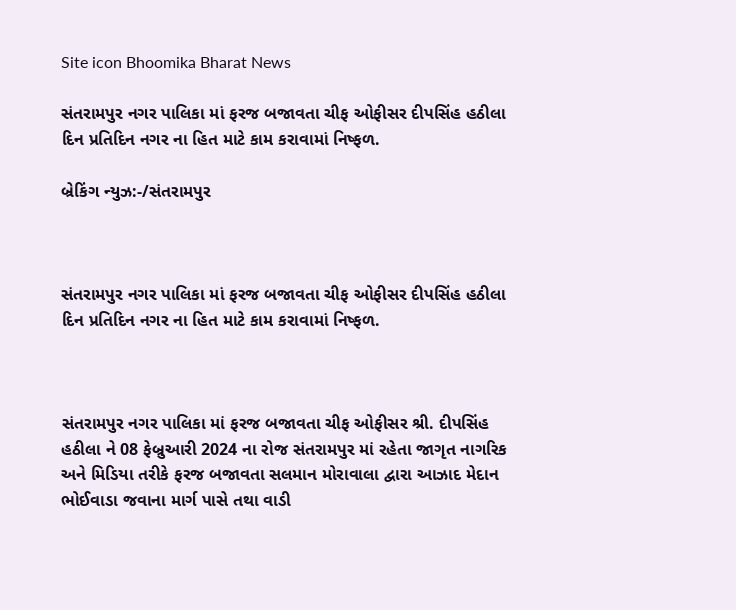Site icon Bhoomika Bharat News

સંતરામપુર નગર પાલિકા માં ફરજ બજાવતા ચીફ ઓફીસર દીપસિંહ હઠીલા દિન પ્રતિદિન નગર ના હિત માટે કામ કરાવામાં નિષ્ફળ.

બ્રેકિંગ ન્યુઝ:-/સંતરામપુર



સંતરામપુર નગર પાલિકા માં ફરજ બજાવતા ચીફ ઓફીસર દીપસિંહ હઠીલા દિન પ્રતિદિન નગર ના હિત માટે કામ કરાવામાં નિષ્ફળ.



સંતરામપુર નગર પાલિકા માં ફરજ બજાવતા ચીફ ઓફીસર શ્રી. દીપસિંહ હઠીલા ને 08 ફેબ્રુઆરી 2024 ના રોજ સંતરામપુર માં રહેતા જાગૃત નાગરિક અને મિડિયા તરીકે ફરજ બજાવતા સલમાન મોરાવાલા દ્વારા આઝાદ મેદાન ભોઈવાડા જવાના માર્ગ પાસે તથા વાડી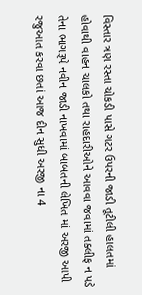વિસ્તાર ત્રણ રસ્તા ચોકડી પાસે ગટર ઉપરની જાડી તૂટીલી હાલતમાં હોવાથી વાહન ચાલકો તથા રાહદારીઓને આવવા જવામાં તક્લીફ ન પડે તેના ભાગરૂપે નવીન જાડી નાખવામાં બાબતની લેખિત માં અરજી આપી રજુઆત કરવા છતાં આજ દીન સુધી અરજી ના 4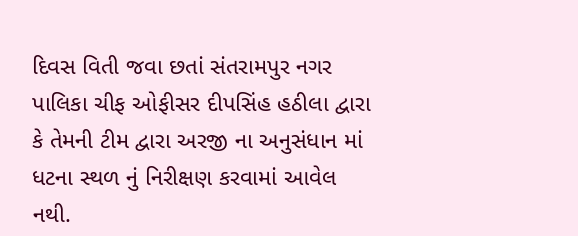દિવસ વિતી જવા છતાં સંતરામપુર નગર પાલિકા ચીફ ઓફીસર દીપસિંહ હઠીલા દ્વારા કે તેમની ટીમ દ્વારા અરજી ના અનુસંધાન માં ધટના સ્થળ નું નિરીક્ષણ કરવામાં આવેલ નથી.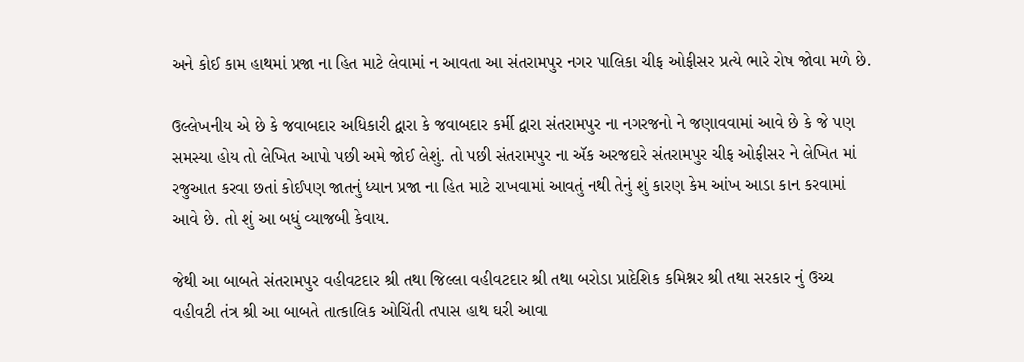અને કોઈ કામ હાથમાં પ્રજા ના હિત માટે લેવામાં ન આવતા આ સંતરામપુર નગર પાલિકા ચીફ ઓફીસર પ્રત્યે ભારે રોષ જોવા મળે છે.

ઉલ્લેખનીય એ છે કે જવાબદાર અધિકારી દ્વારા કે જવાબદાર કર્મી દ્વારા સંતરામપુર ના નગરજનો ને જણાવવામાં આવે છે કે જે પણ સમસ્યા હોય તો લેખિત આપો પછી અમે જોઈ લેશું. તો પછી સંતરામપુર ના ઍક અરજદારે સંતરામપુર ચીફ ઓફીસર ને લેખિત માં રજુઆત કરવા છતાં કોઈપણ જાતનું ધ્યાન પ્રજા ના હિત માટે રાખવામાં આવતું નથી તેનું શું કારણ કેમ આંખ આડા કાન કરવામાં આવે છે. તો શું આ બધું વ્યાજબી કેવાય.

જેથી આ બાબતે સંતરામપુર વહીવટદાર શ્રી તથા જિલ્લા વહીવટદાર શ્રી તથા બરોડા પ્રાદેશિક કમિશ્નર શ્રી તથા સરકાર નું ઉચ્ચ વહીવટી તંત્ર શ્રી આ બાબતે તાત્કાલિક ઓચિંતી તપાસ હાથ ઘરી આવા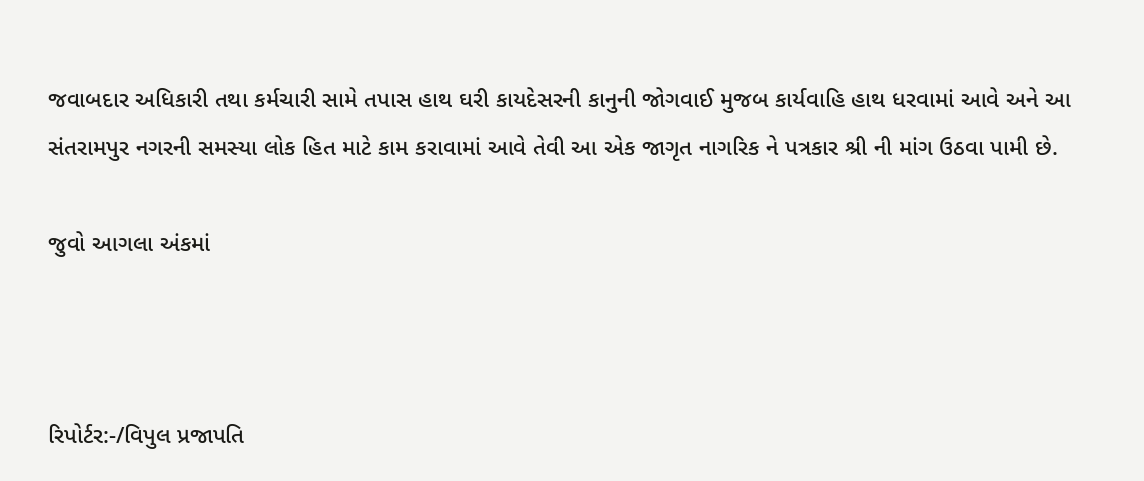જવાબદાર અધિકારી તથા કર્મચારી સામે તપાસ હાથ ઘરી કાયદેસરની કાનુની જોગવાઈ મુજબ કાર્યવાહિ હાથ ધરવામાં આવે અને આ સંતરામપુર નગરની સમસ્યા લોક હિત માટે કામ કરાવામાં આવે તેવી આ એક જાગૃત નાગરિક ને પત્રકાર શ્રી ની માંગ ઉઠવા પામી છે.

જુવો આગલા અંકમાં



રિપોર્ટર:-/વિપુલ પ્રજાપતિ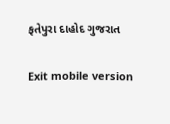ફતેપુરા દાહોદ ગુજરાત

Exit mobile version